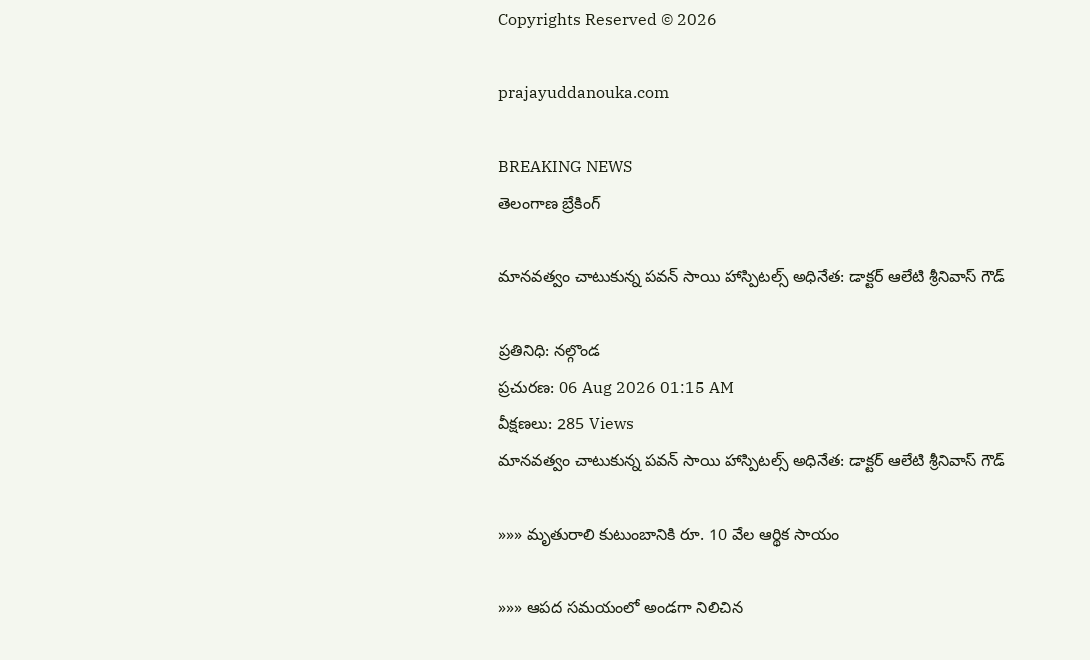Copyrights Reserved © 2026

prajayuddanouka.com

BREAKING NEWS
తెలంగాణ బ్రేకింగ్

మానవత్వం చాటుకున్న పవన్ సాయి హాస్పిటల్స్ అధినేత: డాక్టర్ ఆలేటి శ్రీనివాస్ గౌడ్

ప్రతినిధి: నల్గొండ
ప్రచురణ: 06 Aug 2026 01:15 AM
వీక్షణలు: 285 Views
మానవత్వం చాటుకున్న పవన్ సాయి హాస్పిటల్స్ అధినేత: డాక్టర్ ఆలేటి శ్రీనివాస్ గౌడ్

»»» మృతురాలి కుటుంబానికి రూ. 10 వేల ఆర్థిక సాయం

»»» ఆపద సమయంలో అండగా నిలిచిన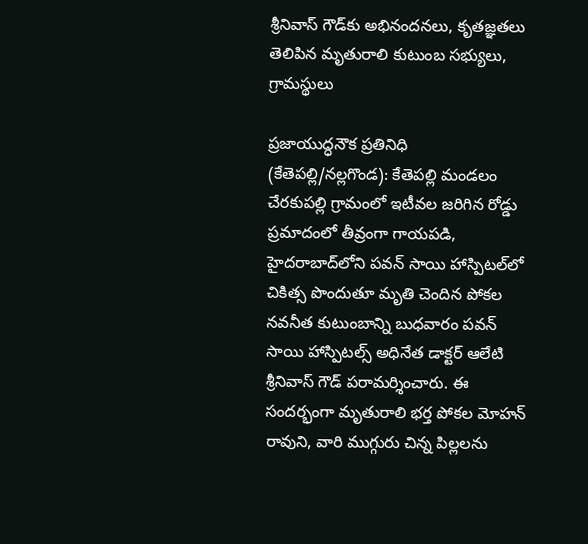శ్రీనివాస్ గౌడ్‌కు అభినందనలు, కృతజ్ఞతలు తెలిపిన మృతురాలి కుటుంబ సభ్యులు, గ్రామస్థులు

ప్రజాయుద్ధనౌక ప్రతినిధి (కేతెపల్లి/నల్లగొండ): కేతెపల్లి మండలం చేరకుపల్లి గ్రామంలో ఇటీవల జరిగిన రోడ్డు ప్రమాదంలో తీవ్రంగా గాయపడి, హైదరాబాద్‌లోని పవన్ సాయి హాస్పిటల్‌లో చికిత్స పొందుతూ మృతి చెందిన పోకల నవనీత కుటుంబాన్ని బుధవారం పవన్ సాయి హాస్పిటల్స్ అధినేత డాక్టర్ ఆలేటి శ్రీనివాస్ గౌడ్ పరామర్శించారు. ఈ సందర్భంగా మృతురాలి భర్త పోకల మోహన్ రావుని, వారి ముగ్గురు చిన్న పిల్లలను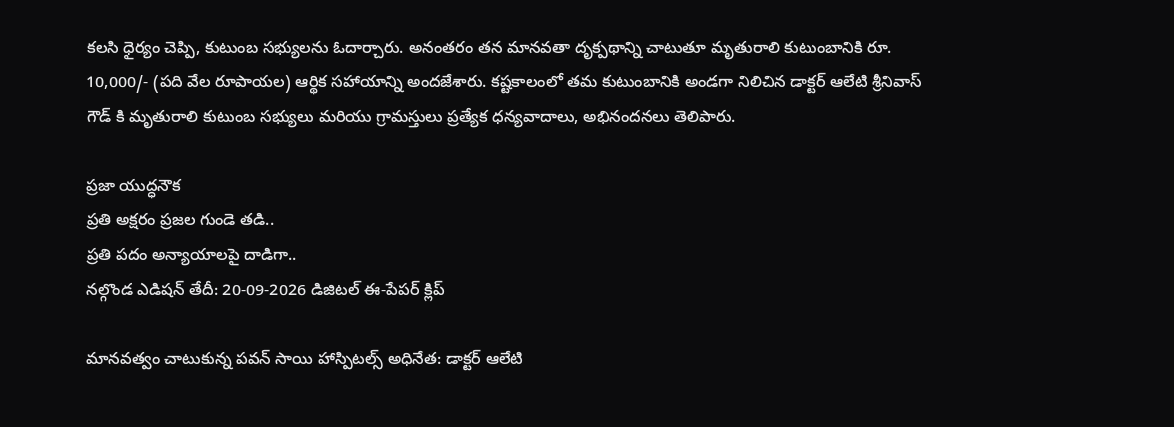కలసి ధైర్యం చెప్పి, కుటుంబ సభ్యులను ఓదార్చారు. అనంతరం తన మానవతా దృక్పథాన్ని చాటుతూ మృతురాలి కుటుంబానికి రూ. 10,000/- (పది వేల రూపాయల) ఆర్థిక సహాయాన్ని అందజేశారు. కష్టకాలంలో తమ కుటుంబానికి అండగా నిలిచిన డాక్టర్ ఆలేటి శ్రీనివాస్ గౌడ్ కి మృతురాలి కుటుంబ సభ్యులు మరియు గ్రామస్తులు ప్రత్యేక ధన్యవాదాలు, అభినందనలు తెలిపారు.

ప్రజా యుద్ధనౌక
ప్రతి అక్షరం ప్రజల గుండె తడి..
ప్రతి పదం అన్యాయాలపై దాడిగా..
నల్గొండ ఎడిషన్ తేదీ: 20-09-2026 డిజిటల్ ఈ-పేపర్ క్లిప్

మానవత్వం చాటుకున్న పవన్ సాయి హాస్పిటల్స్ అధినేత: డాక్టర్ ఆలేటి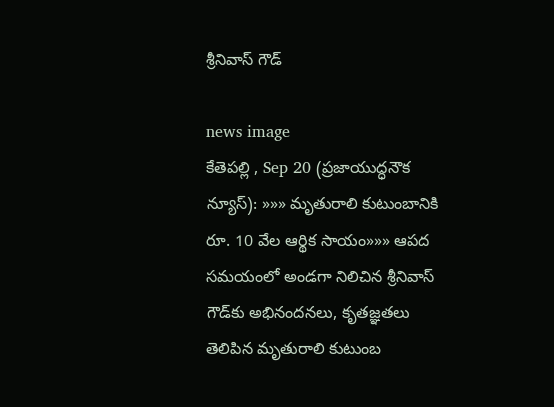శ్రీనివాస్ గౌడ్

news image
కేతెపల్లి , Sep 20 (ప్రజాయుద్ధనౌక న్యూస్): »»» మృతురాలి కుటుంబానికి రూ. 10 వేల ఆర్థిక సాయం»»» ఆపద సమయంలో అండగా నిలిచిన శ్రీనివాస్ గౌడ్‌కు అభినందనలు, కృతజ్ఞతలు తెలిపిన మృతురాలి కుటుంబ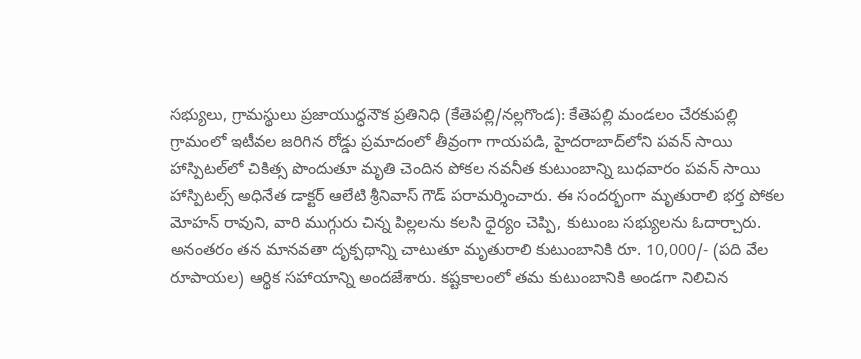సభ్యులు, గ్రామస్థులు ప్రజాయుద్ధనౌక ప్రతినిధి (కేతెపల్లి/నల్లగొండ): కేతెపల్లి మండలం చేరకుపల్లి గ్రామంలో ఇటీవల జరిగిన రోడ్డు ప్రమాదంలో తీవ్రంగా గాయపడి, హైదరాబాద్‌లోని పవన్ సాయి హాస్పిటల్‌లో చికిత్స పొందుతూ మృతి చెందిన పోకల నవనీత కుటుంబాన్ని బుధవారం పవన్ సాయి హాస్పిటల్స్ అధినేత డాక్టర్ ఆలేటి శ్రీనివాస్ గౌడ్ పరామర్శించారు. ఈ సందర్భంగా మృతురాలి భర్త పోకల మోహన్ రావుని, వారి ముగ్గురు చిన్న పిల్లలను కలసి ధైర్యం చెప్పి, కుటుంబ సభ్యులను ఓదార్చారు. అనంతరం తన మానవతా దృక్పథాన్ని చాటుతూ మృతురాలి కుటుంబానికి రూ. 10,000/- (పది వేల రూపాయల) ఆర్థిక సహాయాన్ని అందజేశారు. కష్టకాలంలో తమ కుటుంబానికి అండగా నిలిచిన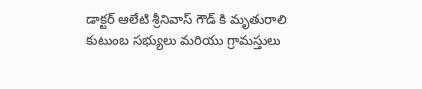డాక్టర్ ఆలేటి శ్రీనివాస్ గౌడ్ కి మృతురాలి కుటుంబ సభ్యులు మరియు గ్రామస్తులు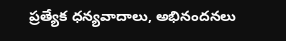ప్రత్యేక ధన్యవాదాలు, అభినందనలు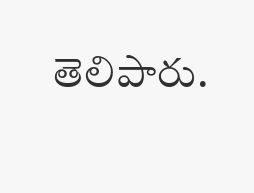తెలిపారు.